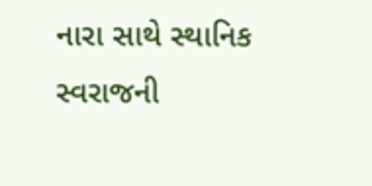નારા સાથે સ્થાનિક સ્વરાજની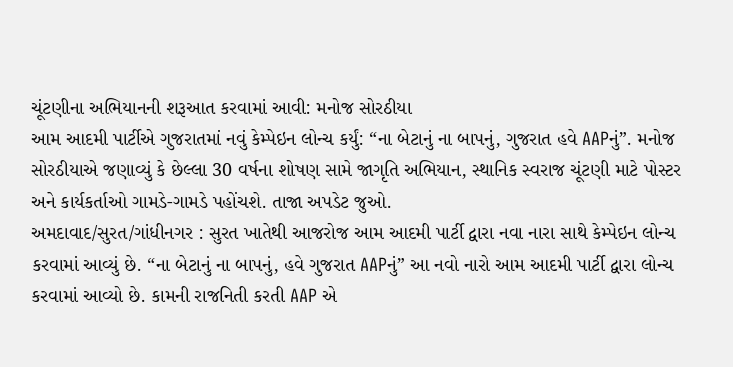ચૂંટણીના અભિયાનની શરૂઆત કરવામાં આવી: મનોજ સોરઠીયા
આમ આદમી પાર્ટીએ ગુજરાતમાં નવું કેમ્પેઇન લોન્ચ કર્યું: “ના બેટાનું ના બાપનું, ગુજરાત હવે AAPનું”. મનોજ સોરઠીયાએ જણાવ્યું કે છેલ્લા 30 વર્ષના શોષણ સામે જાગૃતિ અભિયાન, સ્થાનિક સ્વરાજ ચૂંટણી માટે પોસ્ટર અને કાર્યકર્તાઓ ગામડે-ગામડે પહોંચશે. તાજા અપડેટ જુઓ.
અમદાવાદ/સુરત/ગાંધીનગર : સુરત ખાતેથી આજરોજ આમ આદમી પાર્ટી દ્વારા નવા નારા સાથે કેમ્પેઇન લોન્ચ કરવામાં આવ્યું છે. “ના બેટાનું ના બાપનું, હવે ગુજરાત AAPનું” આ નવો નારો આમ આદમી પાર્ટી દ્વારા લોન્ચ કરવામાં આવ્યો છે. કામની રાજનિતી કરતી AAP એ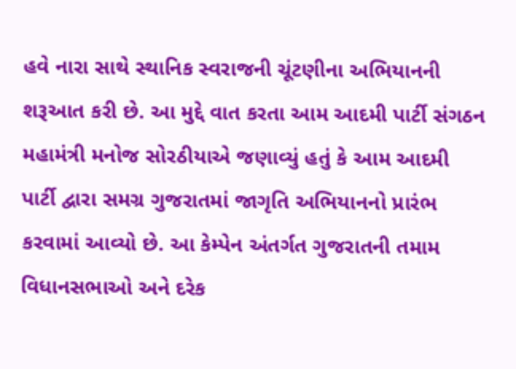હવે નારા સાથે સ્થાનિક સ્વરાજની ચૂંટણીના અભિયાનની શરૂઆત કરી છે. આ મુદ્દે વાત કરતા આમ આદમી પાર્ટી સંગઠન મહામંત્રી મનોજ સોરઠીયાએ જણાવ્યું હતું કે આમ આદમી પાર્ટી દ્વારા સમગ્ર ગુજરાતમાં જાગૃતિ અભિયાનનો પ્રારંભ કરવામાં આવ્યો છે. આ કેમ્પેન અંતર્ગત ગુજરાતની તમામ વિધાનસભાઓ અને દરેક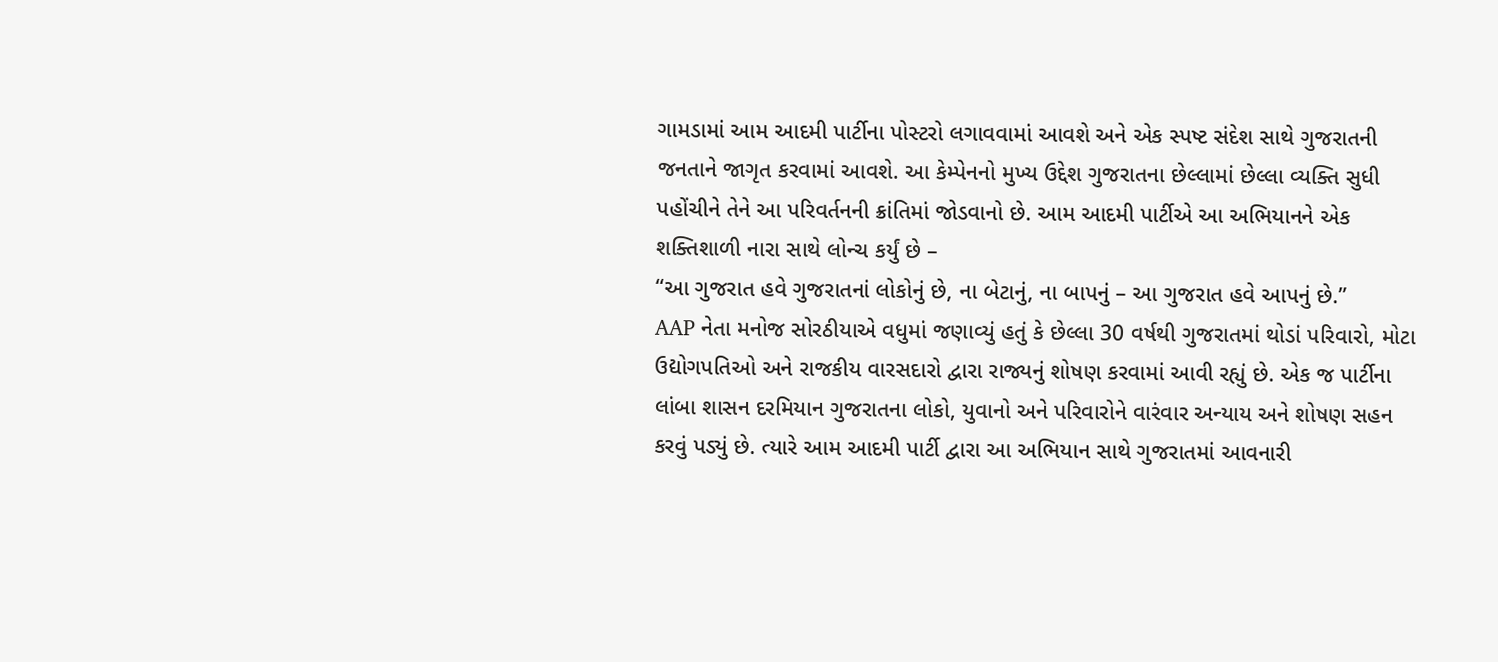ગામડામાં આમ આદમી પાર્ટીના પોસ્ટરો લગાવવામાં આવશે અને એક સ્પષ્ટ સંદેશ સાથે ગુજરાતની જનતાને જાગૃત કરવામાં આવશે. આ કેમ્પેનનો મુખ્ય ઉદ્દેશ ગુજરાતના છેલ્લામાં છેલ્લા વ્યક્તિ સુધી પહોંચીને તેને આ પરિવર્તનની ક્રાંતિમાં જોડવાનો છે. આમ આદમી પાર્ટીએ આ અભિયાનને એક શક્તિશાળી નારા સાથે લોન્ચ કર્યું છે –
“આ ગુજરાત હવે ગુજરાતનાં લોકોનું છે, ના બેટાનું, ના બાપનું – આ ગુજરાત હવે આપનું છે.”
AAP નેતા મનોજ સોરઠીયાએ વધુમાં જણાવ્યું હતું કે છેલ્લા 30 વર્ષથી ગુજરાતમાં થોડાં પરિવારો, મોટા ઉદ્યોગપતિઓ અને રાજકીય વારસદારો દ્વારા રાજ્યનું શોષણ કરવામાં આવી રહ્યું છે. એક જ પાર્ટીના લાંબા શાસન દરમિયાન ગુજરાતના લોકો, યુવાનો અને પરિવારોને વારંવાર અન્યાય અને શોષણ સહન કરવું પડ્યું છે. ત્યારે આમ આદમી પાર્ટી દ્વારા આ અભિયાન સાથે ગુજરાતમાં આવનારી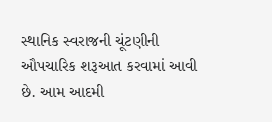સ્થાનિક સ્વરાજની ચૂંટણીની ઔપચારિક શરૂઆત કરવામાં આવી છે. આમ આદમી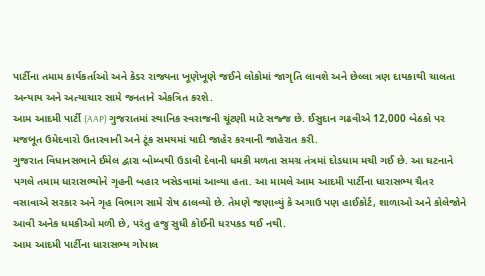પાર્ટીના તમામ કાર્યકર્તાઓ અને કેડર રાજ્યના ખૂણેખૂણે જઈને લોકોમાં જાગૃતિ લાવશે અને છેલ્લા ત્રણ દાયકાથી ચાલતા અન્યાય અને અત્યાચાર સામે જનતાને એકત્રિત કરશે.
આમ આદમી પાર્ટી (AAP) ગુજરાતમાં સ્થાનિક સ્વરાજની ચૂંટણી માટે સજ્જ છે. ઈસુદાન ગઢવીએ 12,000 બેઠકો પર મજબૂત ઉમેદવારો ઉતારવાની અને ટૂંક સમયમાં યાદી જાહેર કરવાની જાહેરાત કરી.
ગુજરાત વિધાનસભાને ઈમેલ દ્વારા બોમ્બથી ઉડાવી દેવાની ધમકી મળતા સમગ્ર તંત્રમાં દોડધામ મચી ગઈ છે. આ ઘટનાને પગલે તમામ ધારાસભ્યોને ગૃહની બહાર ખસેડવામાં આવ્યા હતા. આ મામલે આમ આદમી પાર્ટીના ધારાસભ્ય ચૈતર વસાવાએ સરકાર અને ગૃહ વિભાગ સામે રોષ ઠાલવ્યો છે. તેમણે જણાવ્યું કે અગાઉ પણ હાઈકોર્ટ, શાળાઓ અને કોલેજોને આવી અનેક ધમકીઓ મળી છે, પરંતુ હજુ સુધી કોઈની ધરપકડ થઈ નથી.
આમ આદમી પાર્ટીના ધારાસભ્ય ગોપાલ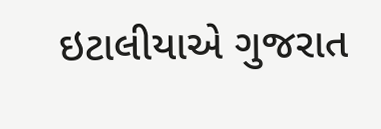ઇટાલીયાએ ગુજરાત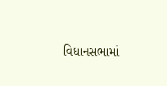વિધાનસભામાં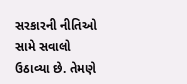સરકારની નીતિઓ સામે સવાલો ઉઠાવ્યા છે. તેમણે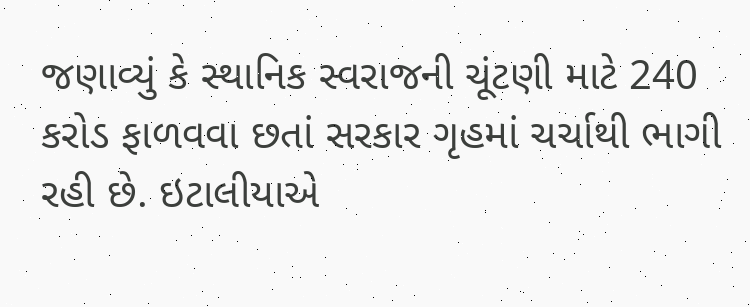જણાવ્યું કે સ્થાનિક સ્વરાજની ચૂંટણી માટે 240 કરોડ ફાળવવા છતાં સરકાર ગૃહમાં ચર્ચાથી ભાગી રહી છે. ઇટાલીયાએ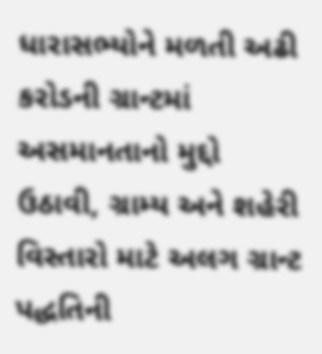ધારાસભ્યોને મળતી અઢી કરોડની ગ્રાન્ટમાં અસમાનતાનો મુદ્દો ઉઠાવી, ગ્રામ્ય અને શહેરી વિસ્તારો માટે અલગ ગ્રાન્ટ પદ્ધતિની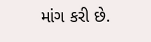માંગ કરી છે.